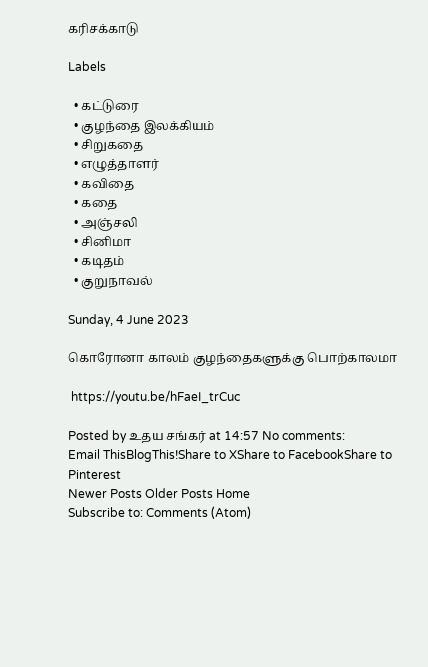கரிசக்காடு

Labels

  • கட்டுரை
  • குழந்தை இலக்கியம்
  • சிறுகதை
  • எழுத்தாளர்
  • கவிதை
  • கதை
  • அஞ்சலி
  • சினிமா
  • கடிதம்
  • குறுநாவல்

Sunday, 4 June 2023

கொரோனா காலம் குழந்தைகளுக்கு பொற்காலமா

 https://youtu.be/hFaeI_trCuc

Posted by உதய சங்கர் at 14:57 No comments:
Email ThisBlogThis!Share to XShare to FacebookShare to Pinterest
Newer Posts Older Posts Home
Subscribe to: Comments (Atom)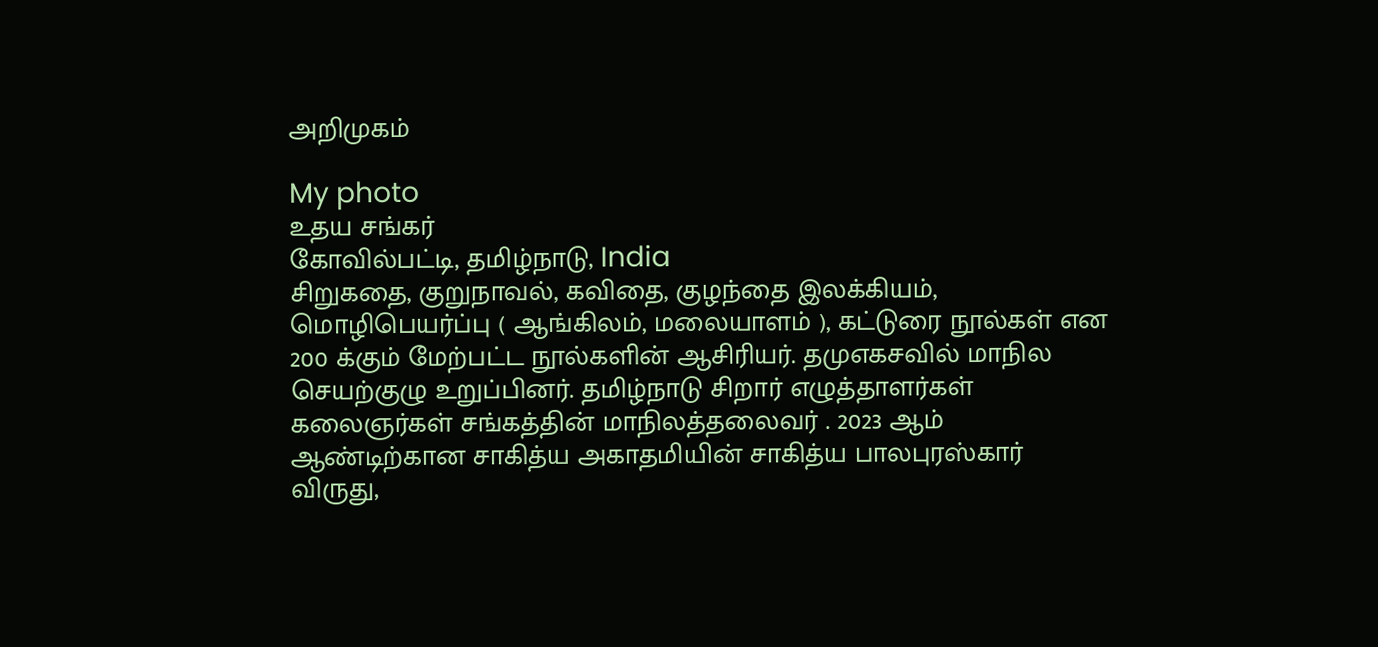அறிமுகம்

My photo
உதய சங்கர்
கோவில்பட்டி, தமிழ்நாடு, India
சிறுகதை, குறுநாவல், கவிதை, குழந்தை இலக்கியம், மொழிபெயர்ப்பு ( ஆங்கிலம், மலையாளம் ), கட்டுரை நூல்கள் என 200 க்கும் மேற்பட்ட நூல்களின் ஆசிரியர். தமுஎகசவில் மாநில செயற்குழு உறுப்பினர். தமிழ்நாடு சிறார் எழுத்தாளர்கள் கலைஞர்கள் சங்கத்தின் மாநிலத்தலைவர் . 2023 ஆம் ஆண்டிற்கான சாகித்ய அகாதமியின் சாகித்ய பாலபுரஸ்கார் விருது,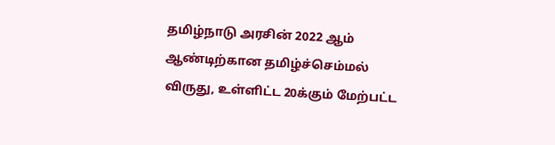தமிழ்நாடு அரசின் 2022 ஆம் ஆண்டிற்கான தமிழ்ச்செம்மல் விருது, உள்ளிட்ட 20க்கும் மேற்பட்ட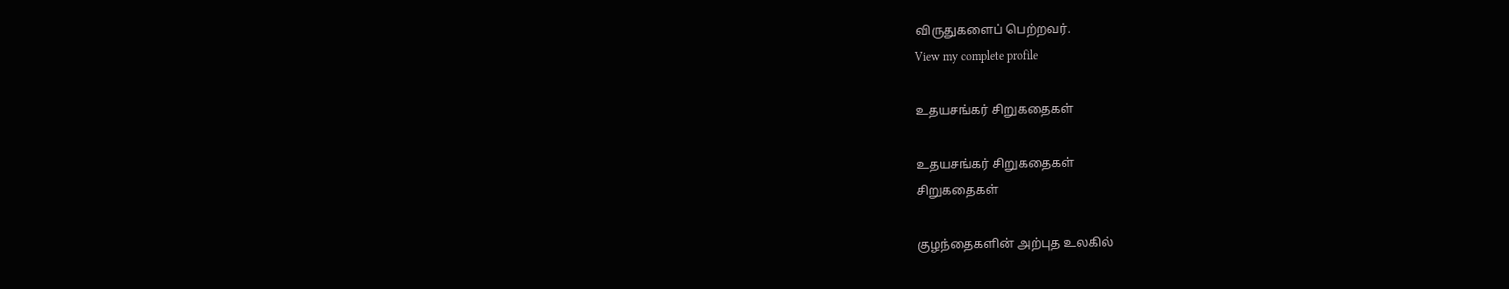விருதுகளைப் பெற்றவர்.
View my complete profile

உதயசங்கர் சிறுகதைகள்

உதயசங்கர் சிறுகதைகள்
சிறுகதைகள்

குழந்தைகளின் அற்புத உலகில்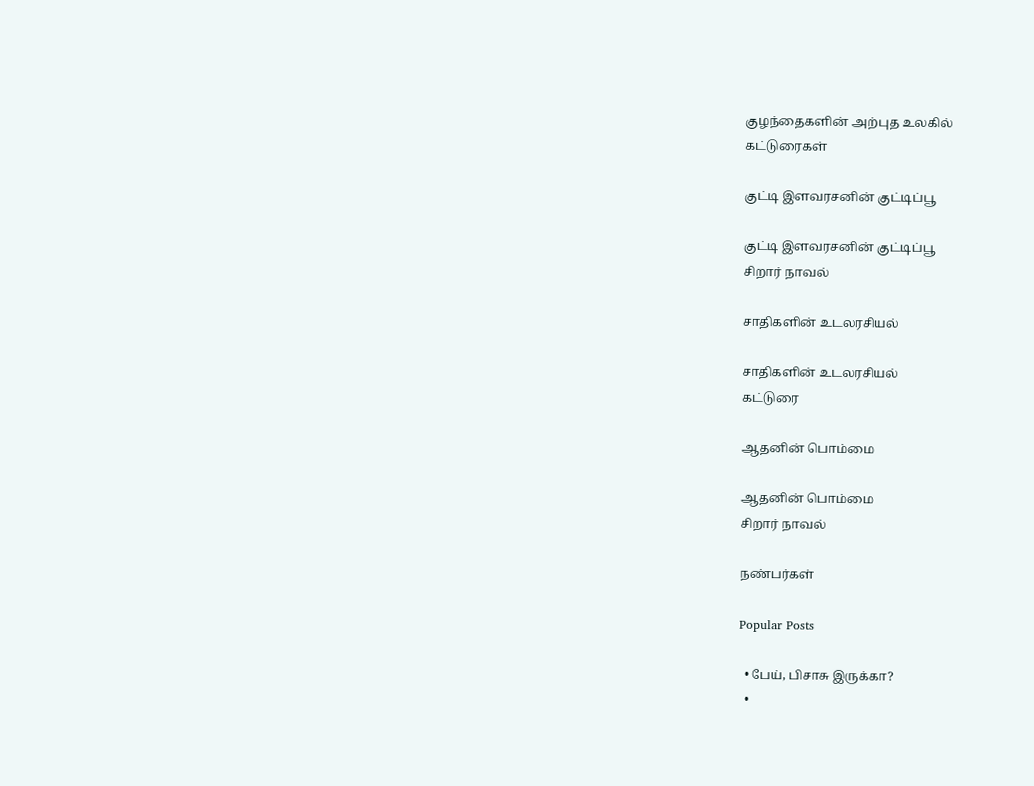குழந்தைகளின் அற்புத உலகில்
கட்டுரைகள்

குட்டி இளவரசனின் குட்டிப்பூ

குட்டி இளவரசனின் குட்டிப்பூ
சிறார் நாவல்

சாதிகளின் உடலரசியல்

சாதிகளின் உடலரசியல்
கட்டுரை

ஆதனின் பொம்மை

ஆதனின் பொம்மை
சிறார் நாவல்

நண்பர்கள்

Popular Posts

  • பேய், பிசாசு இருக்கா?
  •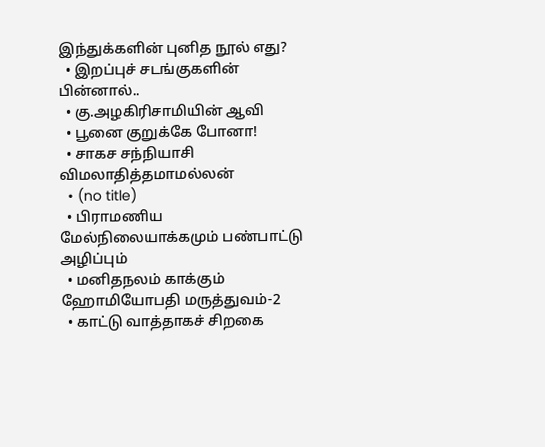இந்துக்களின் புனித நூல் எது?
  • இறப்புச் சடங்குகளின் பின்னால்..
  • கு.அழகிரிசாமியின் ஆவி
  • பூனை குறுக்கே போனா!
  • சாகச சந்நியாசி விமலாதித்தமாமல்லன்
  • (no title)
  • பிராமணிய மேல்நிலையாக்கமும் பண்பாட்டு அழிப்பும்
  • மனிதநலம் காக்கும் ஹோமியோபதி மருத்துவம்-2
  • காட்டு வாத்தாகச் சிறகை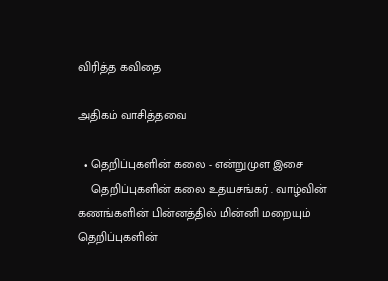விரித்த கவிதை

அதிகம் வாசித்தவை

  • தெறிப்புகளின் கலை - என்றுமுள இசை
    தெறிப்புகளின் கலை உதயசங்கர் . வாழ்வின் கணங்களின் பின்னத்தில் மின்னி மறையும் தெறிப்புகளின்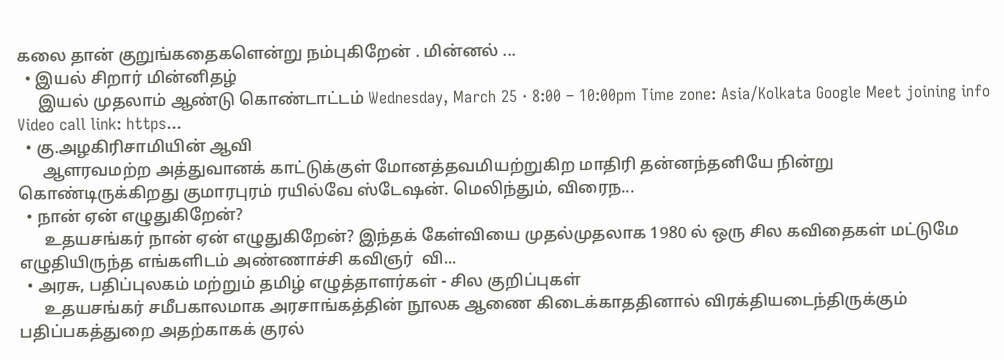கலை தான் குறுங்கதைகளென்று நம்புகிறேன் . மின்னல் ...
  • இயல் சிறார் மின்னிதழ்
     இயல் முதலாம் ஆண்டு கொண்டாட்டம் Wednesday, March 25 · 8:00 – 10:00pm Time zone: Asia/Kolkata Google Meet joining info Video call link: https...
  • கு.அழகிரிசாமியின் ஆவி
      ஆளரவமற்ற அத்துவானக் காட்டுக்குள் மோனத்தவமியற்றுகிற மாதிரி தன்னந்தனியே நின்று கொண்டிருக்கிறது குமாரபுரம் ரயில்வே ஸ்டேஷன். மெலிந்தும், விரைந...
  • நான் ஏன் எழுதுகிறேன்?
      உதயசங்கர் நான் ஏன் எழுதுகிறேன்? இந்தக் கேள்வியை முதல்முதலாக 1980 ல் ஒரு சில கவிதைகள் மட்டுமே எழுதியிருந்த எங்களிடம் அண்ணாச்சி கவிஞர்  வி...
  • அரசு, பதிப்புலகம் மற்றும் தமிழ் எழுத்தாளர்கள் - சில குறிப்புகள்
      உதயசங்கர் சமீபகாலமாக அரசாங்கத்தின் நூலக ஆணை கிடைக்காததினால் விரக்தியடைந்திருக்கும் பதிப்பகத்துறை அதற்காகக் குரல்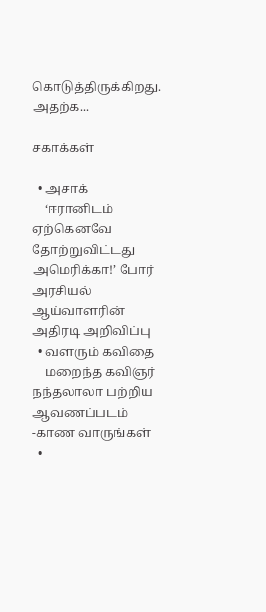கொடுத்திருக்கிறது. அதற்க...

சகாக்கள்

  • அசாக்
    ‘ஈரானிடம் ஏற்கெனவே தோற்றுவிட்டது அமெரிக்கா!’ போர் அரசியல் ஆய்வாளரின் அதிரடி அறிவிப்பு
  • வளரும் கவிதை
    மறைந்த கவிஞர் நந்தலாலா பற்றிய ஆவணப்படம் -காண வாருங்கள்
  •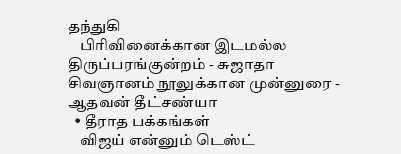தந்துகி
    பிரிவினைக்கான இடமல்ல திருப்பரங்குன்றம் - சுஜாதா சிவஞானம் நூலுக்கான முன்னுரை - ஆதவன் தீட்சண்யா
  • தீராத பக்கங்கள்
    விஜய் என்னும் டெஸ்ட்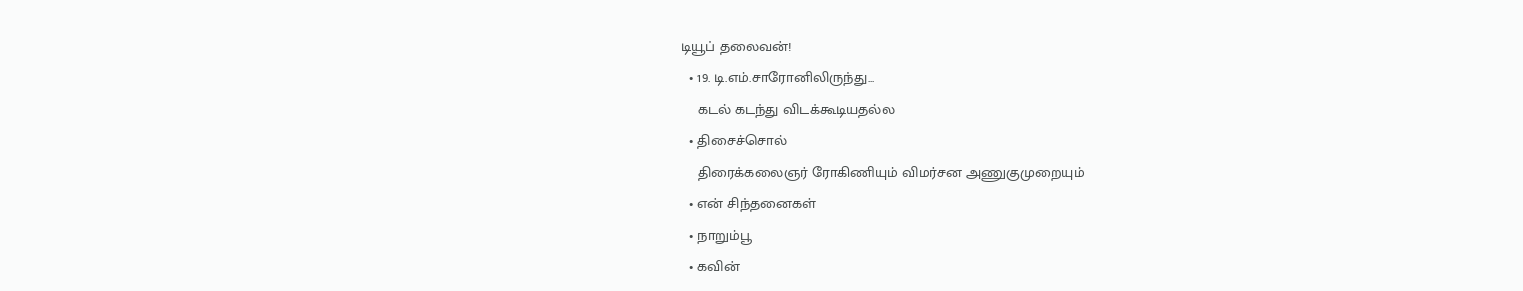டியூப் தலைவன்!
  • 19. டி.எம்.சாரோனிலிருந்து...
    கடல் கடந்து விடக்கூடியதல்ல
  • திசைச்சொல்
    திரைக்கலைஞர் ரோகிணியும் விமர்சன அணுகுமுறையும்
  • என் சிந்தனைகள்
  • நாறும்பூ
  • கவின்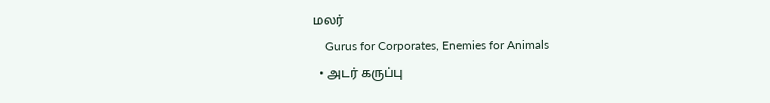மலர்
    Gurus for Corporates, Enemies for Animals
  • அடர் கருப்பு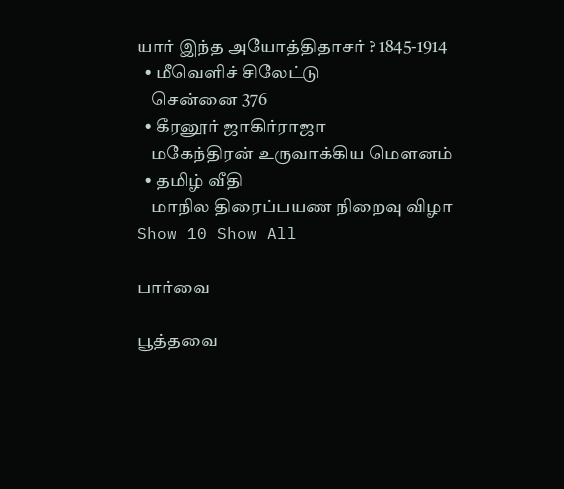யார் இந்த அயோத்திதாசர் ? 1845-1914
  • மீவெளிச் சிலேட்டு
    சென்னை 376
  • கீரனூர் ஜாகிர்ராஜா
    மகேந்திரன் உருவாக்கிய மௌனம்
  • தமிழ் வீதி
    மாநில திரைப்பயண நிறைவு விழா
Show 10 Show All

பார்வை

பூத்தவை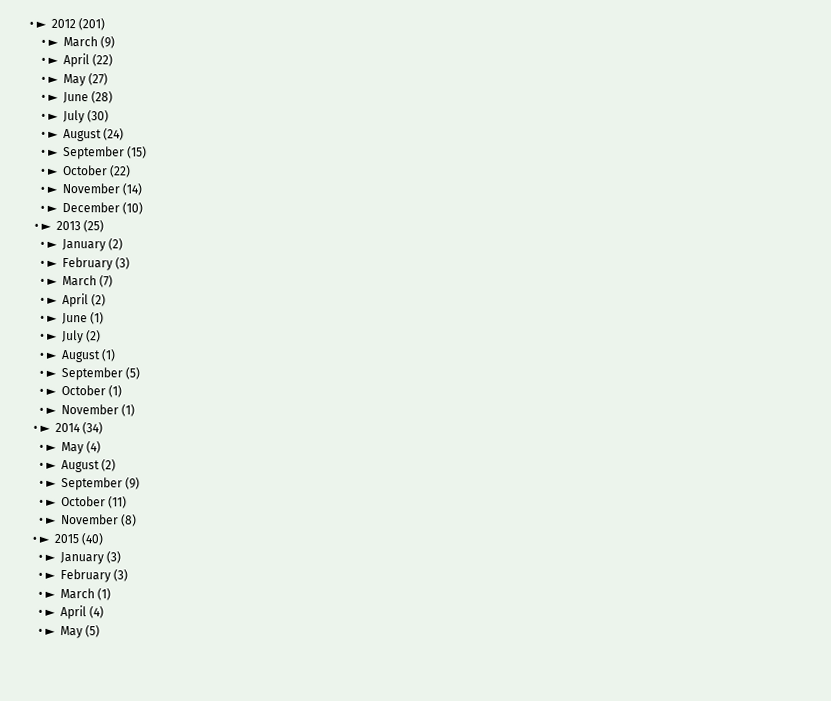• ►  2012 (201)
    • ►  March (9)
    • ►  April (22)
    • ►  May (27)
    • ►  June (28)
    • ►  July (30)
    • ►  August (24)
    • ►  September (15)
    • ►  October (22)
    • ►  November (14)
    • ►  December (10)
  • ►  2013 (25)
    • ►  January (2)
    • ►  February (3)
    • ►  March (7)
    • ►  April (2)
    • ►  June (1)
    • ►  July (2)
    • ►  August (1)
    • ►  September (5)
    • ►  October (1)
    • ►  November (1)
  • ►  2014 (34)
    • ►  May (4)
    • ►  August (2)
    • ►  September (9)
    • ►  October (11)
    • ►  November (8)
  • ►  2015 (40)
    • ►  January (3)
    • ►  February (3)
    • ►  March (1)
    • ►  April (4)
    • ►  May (5)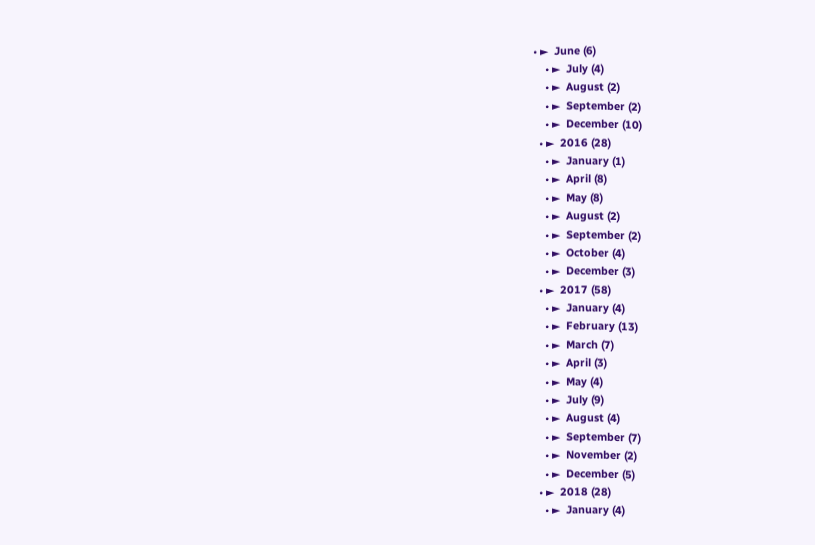• ►  June (6)
    • ►  July (4)
    • ►  August (2)
    • ►  September (2)
    • ►  December (10)
  • ►  2016 (28)
    • ►  January (1)
    • ►  April (8)
    • ►  May (8)
    • ►  August (2)
    • ►  September (2)
    • ►  October (4)
    • ►  December (3)
  • ►  2017 (58)
    • ►  January (4)
    • ►  February (13)
    • ►  March (7)
    • ►  April (3)
    • ►  May (4)
    • ►  July (9)
    • ►  August (4)
    • ►  September (7)
    • ►  November (2)
    • ►  December (5)
  • ►  2018 (28)
    • ►  January (4)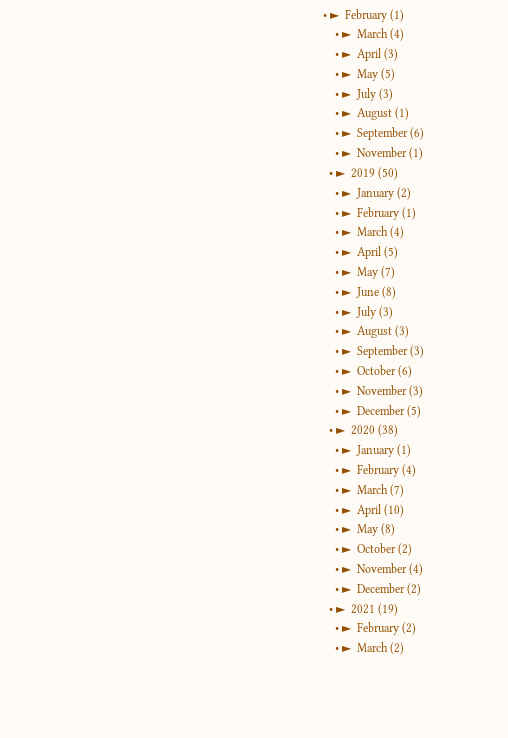• ►  February (1)
    • ►  March (4)
    • ►  April (3)
    • ►  May (5)
    • ►  July (3)
    • ►  August (1)
    • ►  September (6)
    • ►  November (1)
  • ►  2019 (50)
    • ►  January (2)
    • ►  February (1)
    • ►  March (4)
    • ►  April (5)
    • ►  May (7)
    • ►  June (8)
    • ►  July (3)
    • ►  August (3)
    • ►  September (3)
    • ►  October (6)
    • ►  November (3)
    • ►  December (5)
  • ►  2020 (38)
    • ►  January (1)
    • ►  February (4)
    • ►  March (7)
    • ►  April (10)
    • ►  May (8)
    • ►  October (2)
    • ►  November (4)
    • ►  December (2)
  • ►  2021 (19)
    • ►  February (2)
    • ►  March (2)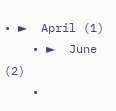• ►  April (1)
    • ►  June (2)
    •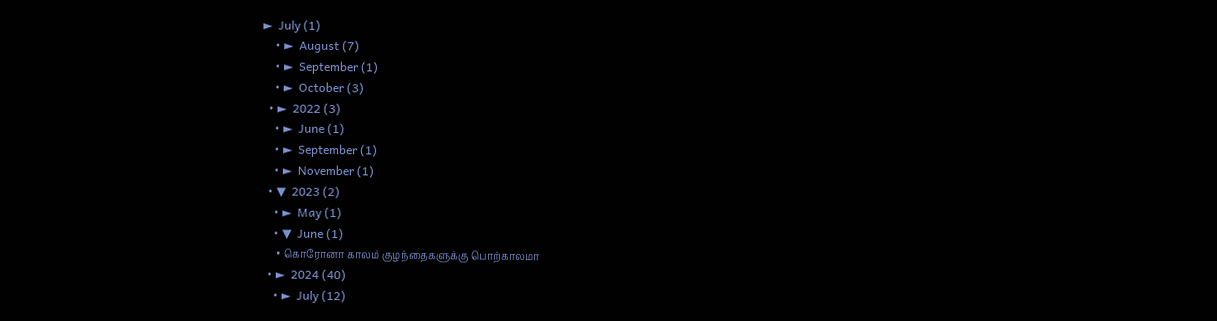►  July (1)
    • ►  August (7)
    • ►  September (1)
    • ►  October (3)
  • ►  2022 (3)
    • ►  June (1)
    • ►  September (1)
    • ►  November (1)
  • ▼  2023 (2)
    • ►  May (1)
    • ▼  June (1)
      • கொரோனா காலம் குழந்தைகளுக்கு பொற்காலமா
  • ►  2024 (40)
    • ►  July (12)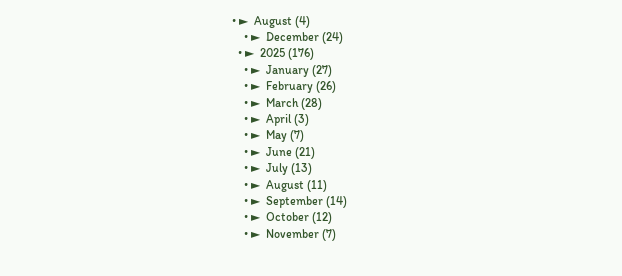• ►  August (4)
    • ►  December (24)
  • ►  2025 (176)
    • ►  January (27)
    • ►  February (26)
    • ►  March (28)
    • ►  April (3)
    • ►  May (7)
    • ►  June (21)
    • ►  July (13)
    • ►  August (11)
    • ►  September (14)
    • ►  October (12)
    • ►  November (7)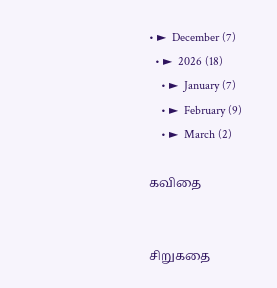• ►  December (7)
  • ►  2026 (18)
    • ►  January (7)
    • ►  February (9)
    • ►  March (2)

கவிதை


சிறுகதை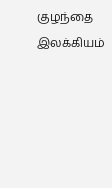குழந்தை இலக்கியம்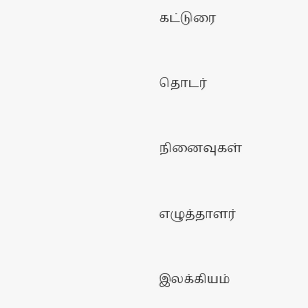கட்டுரை


தொடர்


நினைவுகள்


எழுத்தாளர்


இலக்கியம்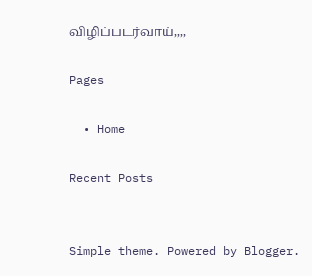விழிப்படர்வாய்,,,,

Pages

  • Home

Recent Posts


Simple theme. Powered by Blogger.